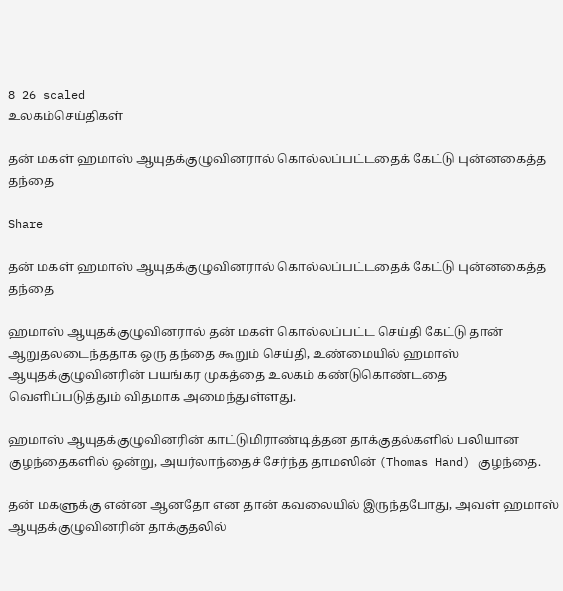8 26 scaled
உலகம்செய்திகள்

தன் மகள் ஹமாஸ் ஆயுதக்குழுவினரால் கொல்லப்பட்டதைக் கேட்டு புன்னகைத்த தந்தை

Share

தன் மகள் ஹமாஸ் ஆயுதக்குழுவினரால் கொல்லப்பட்டதைக் கேட்டு புன்னகைத்த தந்தை

ஹமாஸ் ஆயுதக்குழுவினரால் தன் மகள் கொல்லப்பட்ட செய்தி கேட்டு தான் ஆறுதலடைந்ததாக ஒரு தந்தை கூறும் செய்தி, உண்மையில் ஹமாஸ் ஆயுதக்குழுவினரின் பயங்கர முகத்தை உலகம் கண்டுகொண்டதை வெளிப்படுத்தும் விதமாக அமைந்துள்ளது.

ஹமாஸ் ஆயுதக்குழுவினரின் காட்டுமிராண்டித்தன தாக்குதல்களில் பலியான குழந்தைகளில் ஒன்று, அயர்லாந்தைச் சேர்ந்த தாமஸின் (Thomas Hand) குழந்தை.

தன் மகளுக்கு என்ன ஆனதோ என தான் கவலையில் இருந்தபோது, அவள் ஹமாஸ் ஆயுதக்குழுவினரின் தாக்குதலில்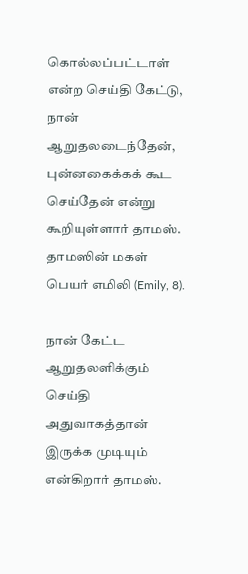கொல்லப்பட்டாள் என்ற செய்தி கேட்டு, நான் ஆறுதலடைந்தேன், புன்னகைக்கக் கூட செய்தேன் என்று கூறியுள்ளார் தாமஸ். தாமஸின் மகள் பெயர் எமிலி (Emily, 8).

நான் கேட்ட ஆறுதலளிக்கும் செய்தி அதுவாகத்தான் இருக்க முடியும் என்கிறார் தாமஸ்.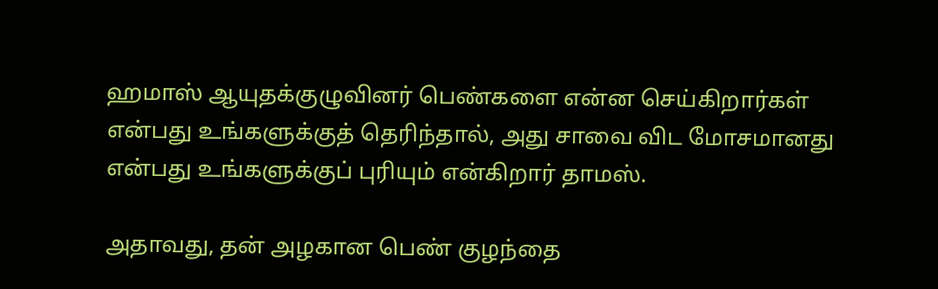ஹமாஸ் ஆயுதக்குழுவினர் பெண்களை என்ன செய்கிறார்கள் என்பது உங்களுக்குத் தெரிந்தால், அது சாவை விட மோசமானது என்பது உங்களுக்குப் புரியும் என்கிறார் தாமஸ்.

அதாவது, தன் அழகான பெண் குழந்தை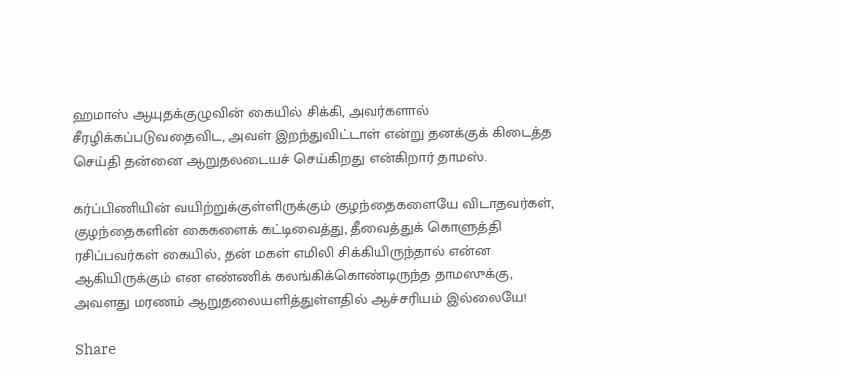ஹமாஸ் ஆயுதக்குழுவின் கையில் சிக்கி, அவர்களால் சீரழிக்கப்படுவதைவிட, அவள் இறந்துவிட்டாள் என்று தனக்குக் கிடைத்த செய்தி தன்னை ஆறுதலடையச் செய்கிறது என்கிறார் தாமஸ்.

கர்ப்பிணியின் வயிற்றுக்குள்ளிருக்கும் குழந்தைகளையே விடாதவர்கள், குழந்தைகளின் கைகளைக் கட்டிவைத்து, தீவைத்துக் கொளுத்தி ரசிப்பவர்கள் கையில், தன் மகள் எமிலி சிக்கியிருந்தால் என்ன ஆகியிருக்கும் என எண்ணிக் கலங்கிக்கொண்டிருந்த தாமஸுக்கு, அவளது மரணம் ஆறுதலையளித்துள்ளதில் ஆச்சரியம் இல்லையே!

Share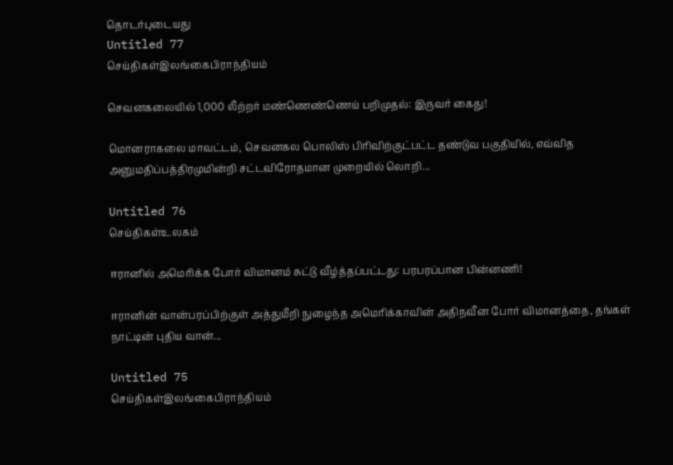தொடர்புடையது
Untitled 77
செய்திகள்இலங்கைபிராந்தியம்

செவனகலையில் 1,000 லீற்றர் மண்ணெண்ணெய் பறிமுதல்: இருவர் கைது!

மொனராகலை மாவட்டம், செவனகல பொலிஸ் பிரிவிற்குட்பட்ட தண்டுவ பகுதியில், எவ்வித அனுமதிப்பத்திரமுமின்றி சட்டவிரோதமான முறையில் லொறி...

Untitled 76
செய்திகள்உலகம்

ஈரானில் அமெரிக்க போர் விமானம் சுட்டு வீழ்த்தப்பட்டது: பரபரப்பான பின்னணி!

ஈரானின் வான்பரப்பிற்குள் அத்துமீறி நுழைந்த அமெரிக்காவின் அதிநவீன போர் விமானத்தை, தங்கள் நாட்டின் புதிய வான்...

Untitled 75
செய்திகள்இலங்கைபிராந்தியம்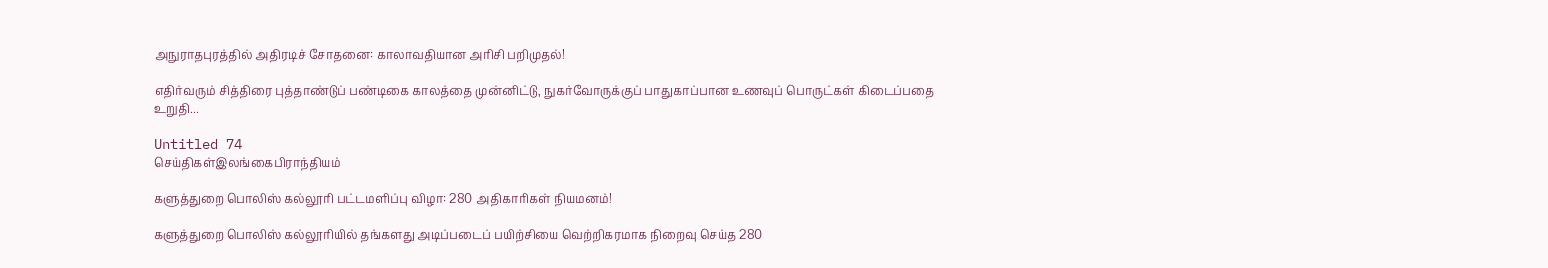அநுராதபுரத்தில் அதிரடிச் சோதனை: காலாவதியான அரிசி பறிமுதல்!

எதிர்வரும் சித்திரை புத்தாண்டுப் பண்டிகை காலத்தை முன்னிட்டு, நுகர்வோருக்குப் பாதுகாப்பான உணவுப் பொருட்கள் கிடைப்பதை உறுதி...

Untitled 74
செய்திகள்இலங்கைபிராந்தியம்

களுத்துறை பொலிஸ் கல்லூரி பட்டமளிப்பு விழா: 280 அதிகாரிகள் நியமனம்!

களுத்துறை பொலிஸ் கல்லூரியில் தங்களது அடிப்படைப் பயிற்சியை வெற்றிகரமாக நிறைவு செய்த 280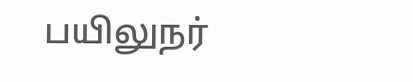பயிலுநர்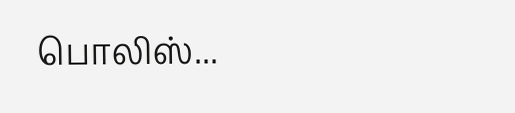பொலிஸ்...